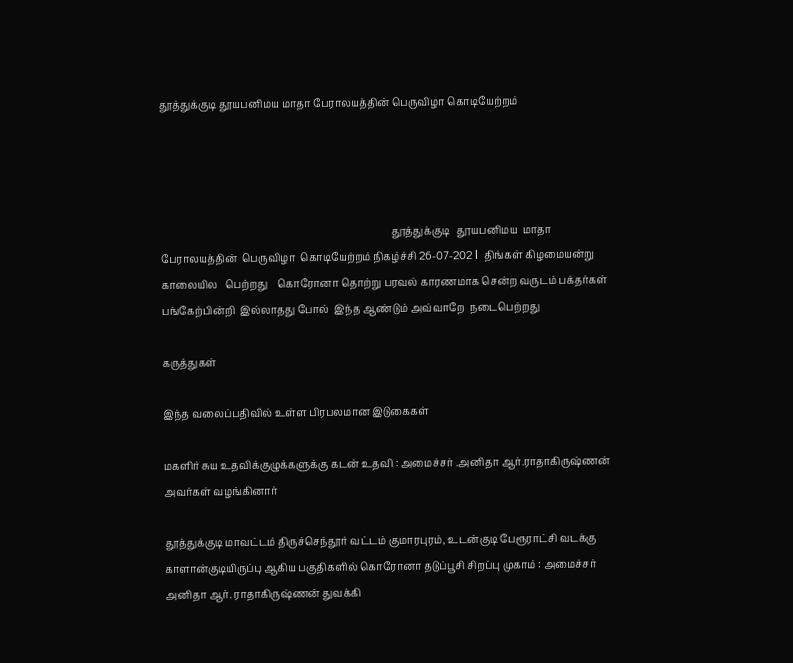தூத்துக்குடி தூயபனிமய மாதா பேராலயத்தின் பெருவிழா கொடியேற்றம்




                                                                                            தூத்துக்குடி   தூயபனிமய  மாதா பேராலயத்தின்  பெருவிழா  கொடியேற்றம் நிகழ்ச்சி 26-07-202 l  திங்கள் கிழமையன்று  காலையில   பெற்றது    கொரோனா தொற்று பரவல் காரணமாக சென்ற வருடம் பக்தர்கள்  பங்கேற்பின்றி  இல்லாதது போல்  இந்த ஆண்டும் அவ்வாறே  நடைபெற்றது

கருத்துகள்

இந்த வலைப்பதிவில் உள்ள பிரபலமான இடுகைகள்

மகளிர் சுய உதவிக்குழுக்களுக்கு கடன் உதவி : அமைச்சர் .அனிதா ஆர்.ராதாகிருஷ்ணன் அவர்கள் வழங்கினார்

தூத்துக்குடி மாவட்டம் திருச்செந்தூர் வட்டம் குமாரபுரம், உடன்குடி பேரூராட்சி வடக்கு காளான்குடியிருப்பு ஆகிய பகுதிகளில் கொரோனா தடுப்பூசி சிறப்பு முகாம் : அமைச்சர் அனிதா ஆர். ராதாகிருஷ்ணன் துவக்கி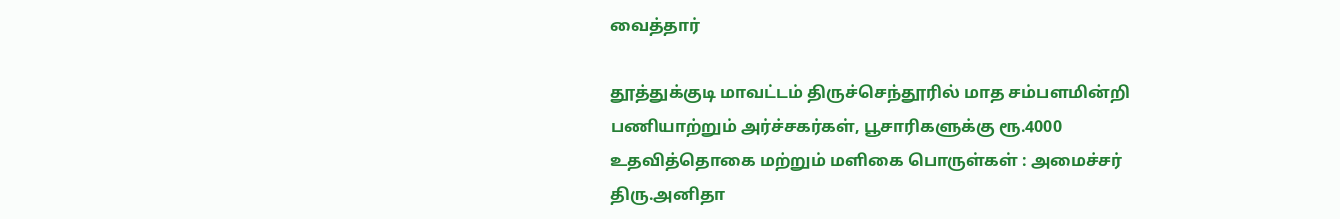வைத்தார்

தூத்துக்குடி மாவட்டம் திருச்செந்தூரில் மாத சம்பளமின்றி பணியாற்றும் அர்ச்சகர்கள், பூசாரிகளுக்கு ரூ.4000 உதவித்தொகை மற்றும் மளிகை பொருள்கள் : அமைச்சர் திரு.அனிதா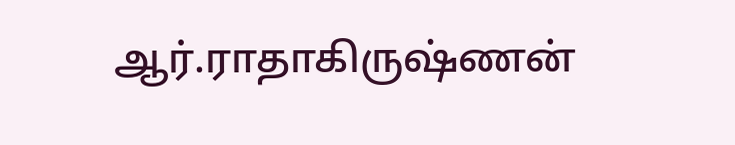ஆர்.ராதாகிருஷ்ணன்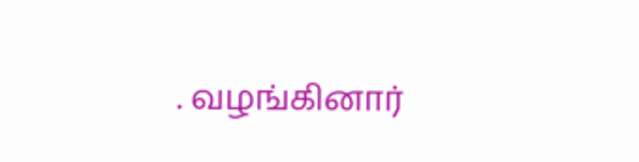. வழங்கினார்